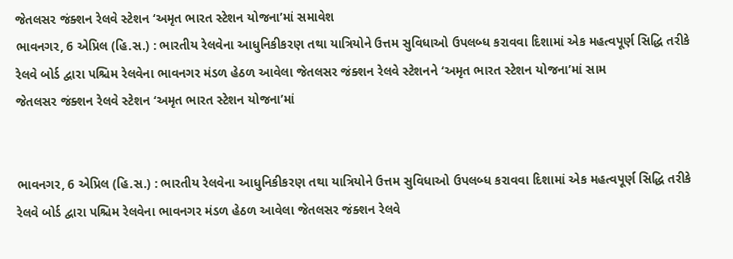જેતલસર જંક્શન રેલવે સ્ટેશન ‘અમૃત ભારત સ્ટેશન યોજના’માં સમાવેશ
ભાવનગર, 6 એપ્રિલ (હિ.સ.) : ભારતીય રેલવેના આધુનિકીકરણ તથા યાત્રિયોને ઉત્તમ સુવિધાઓ ઉપલબ્ધ કરાવવા દિશામાં એક મહત્વપૂર્ણ સિદ્ધિ તરીકે રેલવે બોર્ડ દ્વારા પશ્ચિમ રેલવેના ભાવનગર મંડળ હેઠળ આવેલા જેતલસર જંક્શન રેલવે સ્ટેશનને ‘અમૃત ભારત સ્ટેશન યોજના’માં સામ
જેતલસર જંક્શન રેલવે સ્ટેશન ‘અમૃત ભારત સ્ટેશન યોજના’માં


ભાવનગર, 6 એપ્રિલ (હિ.સ.) : ભારતીય રેલવેના આધુનિકીકરણ તથા યાત્રિયોને ઉત્તમ સુવિધાઓ ઉપલબ્ધ કરાવવા દિશામાં એક મહત્વપૂર્ણ સિદ્ધિ તરીકે રેલવે બોર્ડ દ્વારા પશ્ચિમ રેલવેના ભાવનગર મંડળ હેઠળ આવેલા જેતલસર જંક્શન રેલવે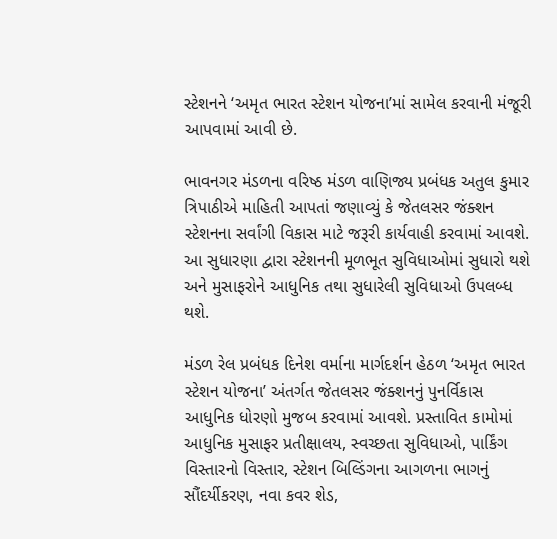સ્ટેશનને ‘અમૃત ભારત સ્ટેશન યોજના’માં સામેલ કરવાની મંજૂરી આપવામાં આવી છે.

ભાવનગર મંડળના વરિષ્ઠ મંડળ વાણિજ્ય પ્રબંધક અતુલ કુમાર ત્રિપાઠીએ માહિતી આપતાં જણાવ્યું કે જેતલસર જંક્શન સ્ટેશનના સર્વાંગી વિકાસ માટે જરૂરી કાર્યવાહી કરવામાં આવશે. આ સુધારણા દ્વારા સ્ટેશનની મૂળભૂત સુવિધાઓમાં સુધારો થશે અને મુસાફરોને આધુનિક તથા સુધારેલી સુવિધાઓ ઉપલબ્ધ થશે.

મંડળ રેલ પ્રબંધક દિનેશ વર્માના માર્ગદર્શન હેઠળ ‘અમૃત ભારત સ્ટેશન યોજના’ અંતર્ગત જેતલસર જંક્શનનું પુનર્વિકાસ આધુનિક ધોરણો મુજબ કરવામાં આવશે. પ્રસ્તાવિત કામોમાં આધુનિક મુસાફર પ્રતીક્ષાલય, સ્વચ્છતા સુવિધાઓ, પાર્કિંગ વિસ્તારનો વિસ્તાર, સ્ટેશન બિલ્ડિંગના આગળના ભાગનું સૌંદર્યીકરણ, નવા કવર શેડ,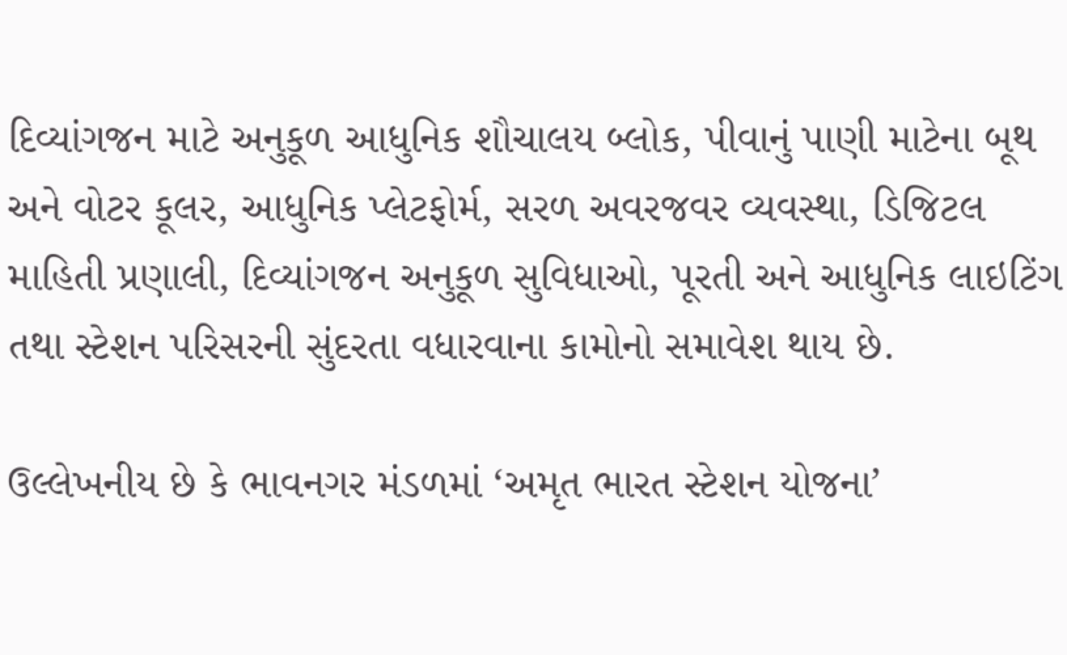દિવ્યાંગજન માટે અનુકૂળ આધુનિક શૌચાલય બ્લોક, પીવાનું પાણી માટેના બૂથ અને વોટર કૂલર, આધુનિક પ્લેટફોર્મ, સરળ અવરજવર વ્યવસ્થા, ડિજિટલ માહિતી પ્રણાલી, દિવ્યાંગજન અનુકૂળ સુવિધાઓ, પૂરતી અને આધુનિક લાઇટિંગ તથા સ્ટેશન પરિસરની સુંદરતા વધારવાના કામોનો સમાવેશ થાય છે.

ઉલ્લેખનીય છે કે ભાવનગર મંડળમાં ‘અમૃત ભારત સ્ટેશન યોજના’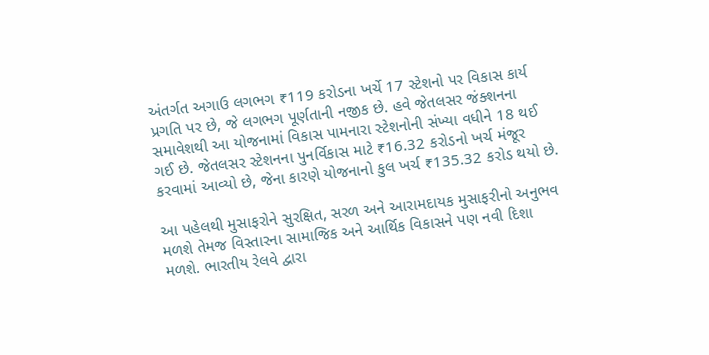અંતર્ગત અગાઉ લગભગ ₹119 કરોડના ખર્ચે 17 સ્ટેશનો પર વિકાસ કાર્ય પ્રગતિ પર છે, જે લગભગ પૂર્ણતાની નજીક છે. હવે જેતલસર જંક્શનના સમાવેશથી આ યોજનામાં વિકાસ પામનારા સ્ટેશનોની સંખ્યા વધીને 18 થઈ ગઈ છે. જેતલસર સ્ટેશનના પુનર્વિકાસ માટે ₹16.32 કરોડનો ખર્ચ મંજૂર કરવામાં આવ્યો છે, જેના કારણે યોજનાનો કુલ ખર્ચ ₹135.32 કરોડ થયો છે.

આ પહેલથી મુસાફરોને સુરક્ષિત, સરળ અને આરામદાયક મુસાફરીનો અનુભવ મળશે તેમજ વિસ્તારના સામાજિક અને આર્થિક વિકાસને પણ નવી દિશા મળશે. ભારતીય રેલવે દ્વારા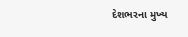દેશભરના મુખ્ય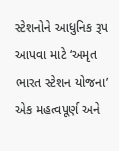સ્ટેશનોને આધુનિક રૂપ આપવા માટે ‘અમૃત ભારત સ્ટેશન યોજના’ એક મહત્વપૂર્ણ અને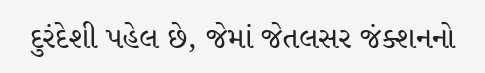દુરંદેશી પહેલ છે, જેમાં જેતલસર જંક્શનનો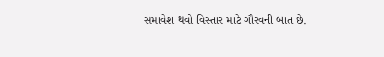સમાવેશ થવો વિસ્તાર માટે ગૌરવની બાત છે.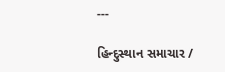---

હિન્દુસ્થાન સમાચાર /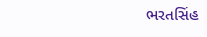ભરતસિંહ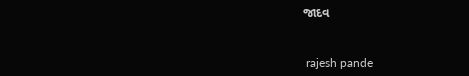જાદવ


 rajesh pande